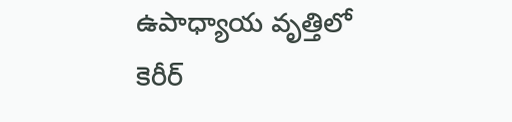ఉపాధ్యాయ వృత్తిలో కెరీర్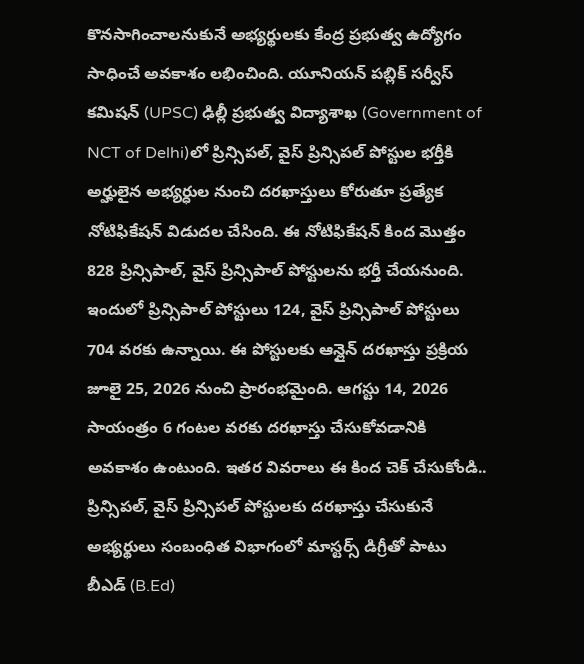కొనసాగించాలనుకునే అభ్యర్థులకు కేంద్ర ప్రభుత్వ ఉద్యోగం సాధించే అవకాశం లభించింది. యూనియన్ పబ్లిక్ సర్వీస్ కమిషన్ (UPSC) ఢిల్లీ ప్రభుత్వ విద్యాశాఖ (Government of NCT of Delhi)లో ప్రిన్సిపల్, వైస్ ప్రిన్సిపల్ పోస్టుల భర్తీకి అర్హులైన అభ్యర్ధుల నుంచి దరఖాస్తులు కోరుతూ ప్రత్యేక నోటిఫికేషన్ విడుదల చేసింది. ఈ నోటిఫికేషన్ కింద మొత్తం 828 ప్రిన్సిపాల్, వైస్ ప్రిన్సిపాల్ పోస్టులను భర్తీ చేయనుంది. ఇందులో ప్రిన్సిపాల్ పోస్టులు 124, వైస్ ప్రిన్సిపాల్ పోస్టులు 704 వరకు ఉన్నాయి. ఈ పోస్టులకు ఆన్లైన్ దరఖాస్తు ప్రక్రియ జూలై 25, 2026 నుంచి ప్రారంభమైంది. ఆగస్టు 14, 2026 సాయంత్రం 6 గంటల వరకు దరఖాస్తు చేసుకోవడానికి అవకాశం ఉంటుంది. ఇతర వివరాలు ఈ కింద చెక్ చేసుకోండి..
ప్రిన్సిపల్, వైస్ ప్రిన్సిపల్ పోస్టులకు దరఖాస్తు చేసుకునే అభ్యర్థులు సంబంధిత విభాగంలో మాస్టర్స్ డిగ్రీతో పాటు బీఎడ్ (B.Ed)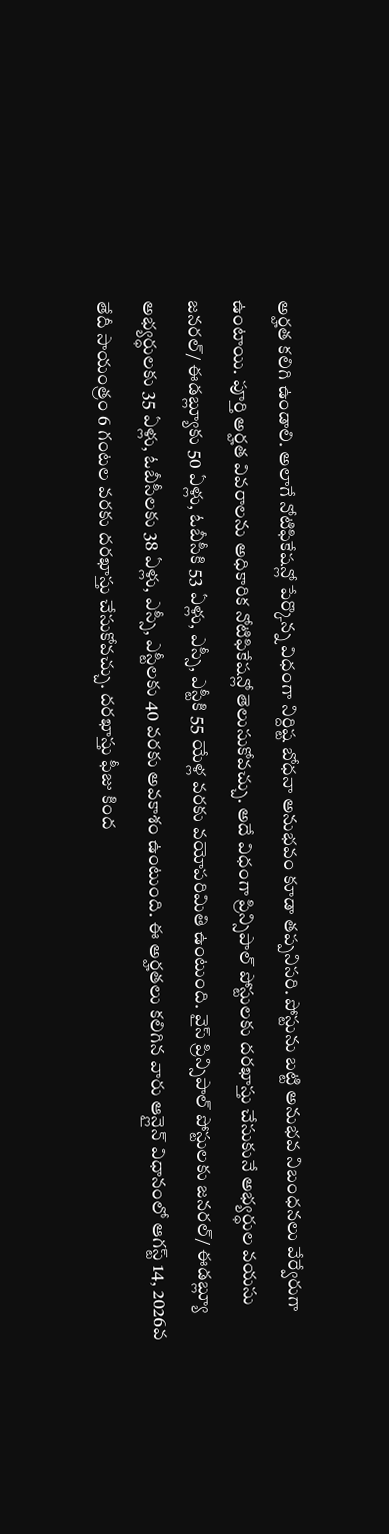అర్హత కలిగి ఉండాలి. అలాగే నోటిఫికేషన్లో పేర్కొన్న విధంగా నిర్దిష్ట బోధనా అనుభవం కూడా తప్పనిసరి. పోస్టును బట్టి అనుభవ నిబంధనలు వేర్వేరుగా ఉంటాయి. పూర్తి అర్హత వివరాలను అధికారిక నోటిఫికేషన్లో తెలుసుకోవచ్చు. అదే విధంగా ప్రిన్సిపాల్ పోస్టులకు దరఖాస్తు చేసుకునే అభ్యర్ధుల వయసు జనరల్/ ఈడబ్ల్యూకు 50 ఏళ్లు, ఓబీసీకి 53 ఏళ్లు, ఎస్సీ, ఎస్టీకి 55 యేళ్ల వరకు వయోపరిమితి ఉంటుంది. వైస్ ప్రిన్సిపాల్ పోస్టులకు జనరల్/ ఈడబ్ల్యూ అభ్యర్ధులకు 35 ఏళ్లు, ఓబీసీలకు 38 ఏళ్లు, ఎస్సీ, ఎస్టీలకు 40 వరకు అవకాశం ఉంటుంది. ఈ అర్హతలు కలిగిన వారు ఆన్లైన్ విధానంలో ఆగస్ట్ 14, 2026వ తేదీ సాయంత్రం 6 గంటల వరకు దరఖాస్తు చేసుకోవచ్చు. దరఖాస్తు ఫీజు కింద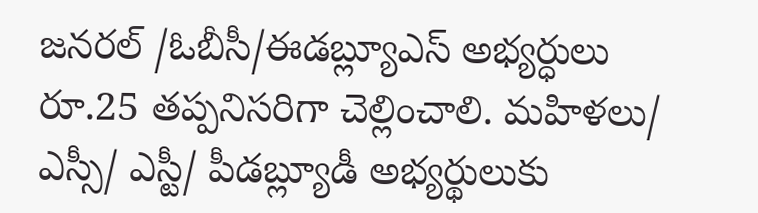జనరల్ /ఓబీసీ/ఈడబ్ల్యూఎస్ అభ్యర్ధులు రూ.25 తప్పనిసరిగా చెల్లించాలి. మహిళలు/ ఎస్సీ/ ఎస్టీ/ పీడబ్ల్యూడీ అభ్యర్థులుకు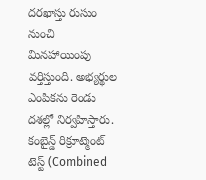దరఖాస్తు రుసుం నుంచి మినహాయింపు వర్తిస్తుంది. అభ్యర్థుల ఎంపికను రెండు దశల్లో నిర్వహిస్తారు. కంబైన్డ్ రిక్రూట్మెంట్ టెస్ట్ (Combined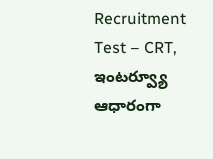Recruitment Test – CRT, ఇంటర్వ్యూ ఆధారంగా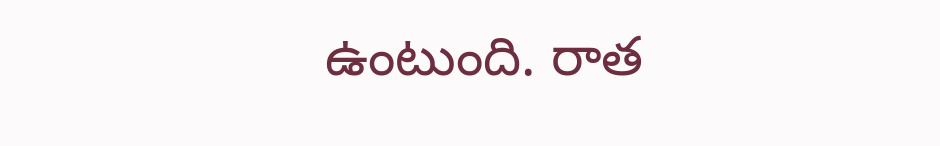ఉంటుంది. రాత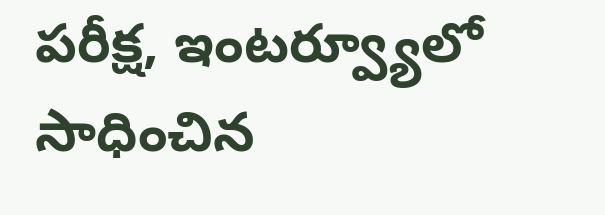పరీక్ష, ఇంటర్వ్యూలో సాధించిన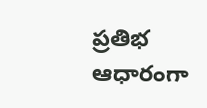ప్రతిభ ఆధారంగా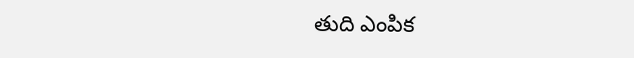తుది ఎంపిక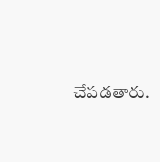చేపడతారు.